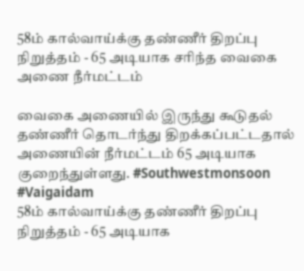58ம் கால்வாய்க்கு தண்ணீர் திறப்பு நிறுத்தம் - 65 அடியாக சரிந்த வைகை அணை நீர்மட்டம்

வைகை அணையில் இருந்து கூடுதல் தண்ணீர் தொடர்ந்து திறக்கப்பட்டதால் அணையின் நீர்மட்டம் 65 அடியாக குறைந்துள்ளது. #Southwestmonsoon #Vaigaidam
58ம் கால்வாய்க்கு தண்ணீர் திறப்பு நிறுத்தம் - 65 அடியாக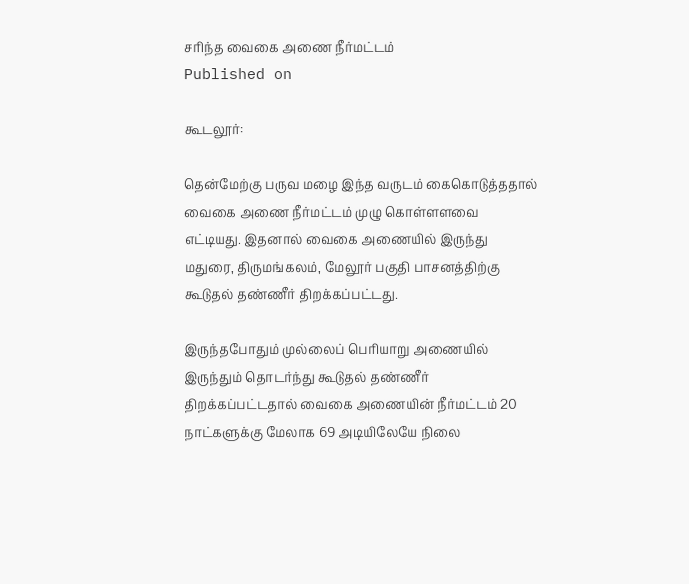சரிந்த வைகை அணை நீர்மட்டம்
Published on

கூடலூர்:

தென்மேற்கு பருவ மழை இந்த வருடம் கைகொடுத்ததால் வைகை அணை நீர்மட்டம் முழு கொள்ளளவை எட்டியது. இதனால் வைகை அணையில் இருந்து மதுரை, திருமங்கலம், மேலூர் பகுதி பாசனத்திற்கு கூடுதல் தண்ணீர் திறக்கப்பட்டது.

இருந்தபோதும் முல்லைப் பெரியாறு அணையில் இருந்தும் தொடர்ந்து கூடுதல் தண்ணீர் திறக்கப்பட்டதால் வைகை அணையின் நீர்மட்டம் 20 நாட்களுக்கு மேலாக 69 அடியிலேயே நிலை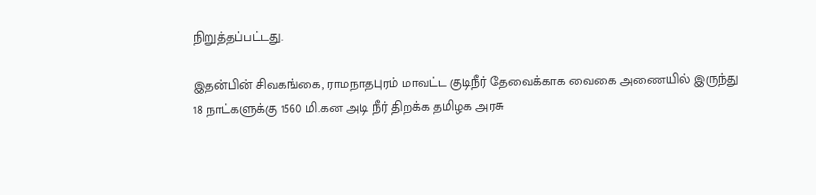நிறுத்தப்பட்டது.

இதன்பின் சிவகங்கை, ராமநாதபுரம் மாவட்ட குடிநீர் தேவைக்காக வைகை அணையில் இருந்து 18 நாட்களுக்கு 1560 மி.கன அடி நீர் திறக்க தமிழக அரசு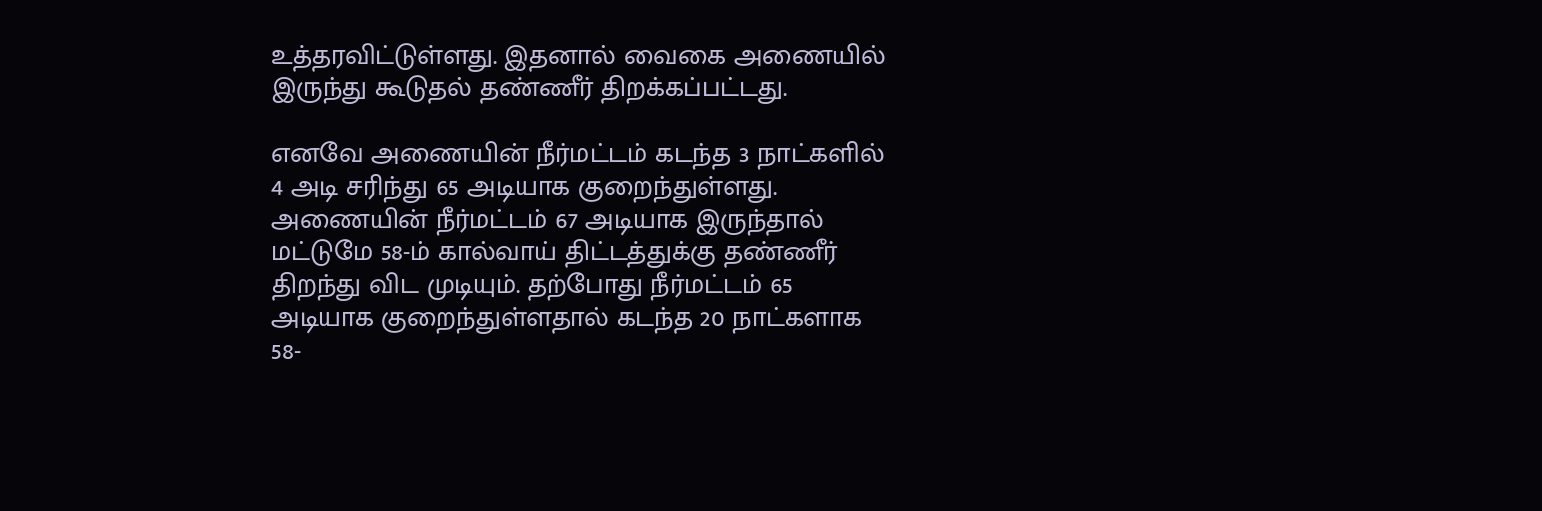உத்தரவிட்டுள்ளது. இதனால் வைகை அணையில் இருந்து கூடுதல் தண்ணீர் திறக்கப்பட்டது.

எனவே அணையின் நீர்மட்டம் கடந்த 3 நாட்களில் 4 அடி சரிந்து 65 அடியாக குறைந்துள்ளது. அணையின் நீர்மட்டம் 67 அடியாக இருந்தால் மட்டுமே 58-ம் கால்வாய் திட்டத்துக்கு தண்ணீர் திறந்து விட முடியும். தற்போது நீர்மட்டம் 65 அடியாக குறைந்துள்ளதால் கடந்த 20 நாட்களாக 58-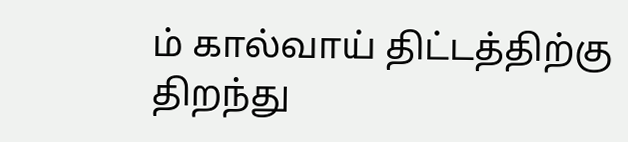ம் கால்வாய் திட்டத்திற்கு திறந்து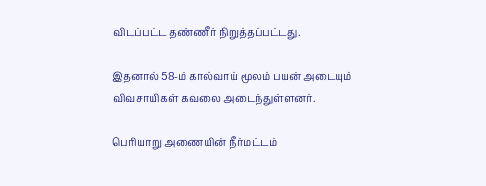விடப்பட்ட தண்ணீர் நிறுத்தப்பட்டது.

இதனால் 58-ம் கால்வாய் மூலம் பயன் அடையும் விவசாயிகள் கவலை அடைந்துள்ளனர்.

பெரியாறு அணையின் நீர்மட்டம்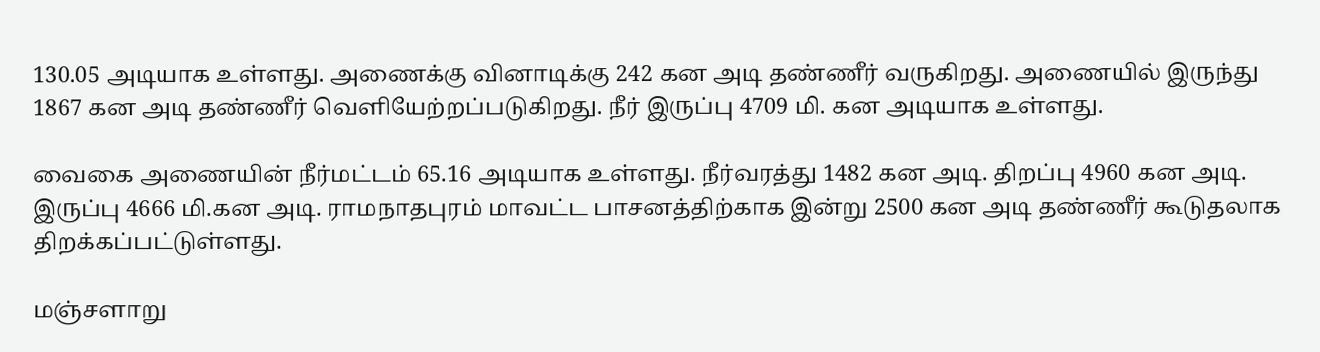130.05 அடியாக உள்ளது. அணைக்கு வினாடிக்கு 242 கன அடி தண்ணீர் வருகிறது. அணையில் இருந்து 1867 கன அடி தண்ணீர் வெளியேற்றப்படுகிறது. நீர் இருப்பு 4709 மி. கன அடியாக உள்ளது.

வைகை அணையின் நீர்மட்டம் 65.16 அடியாக உள்ளது. நீர்வரத்து 1482 கன அடி. திறப்பு 4960 கன அடி. இருப்பு 4666 மி.கன அடி. ராமநாதபுரம் மாவட்ட பாசனத்திற்காக இன்று 2500 கன அடி தண்ணீர் கூடுதலாக திறக்கப்பட்டுள்ளது.

மஞ்சளாறு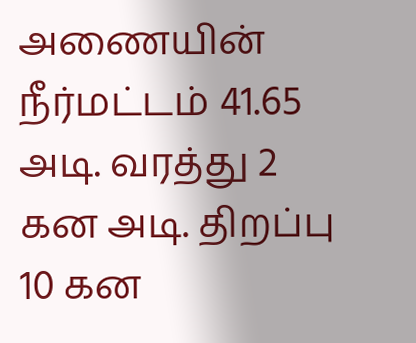அணையின் நீர்மட்டம் 41.65 அடி. வரத்து 2 கன அடி. திறப்பு 10 கன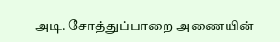அடி. சோத்துப்பாறை அணையின்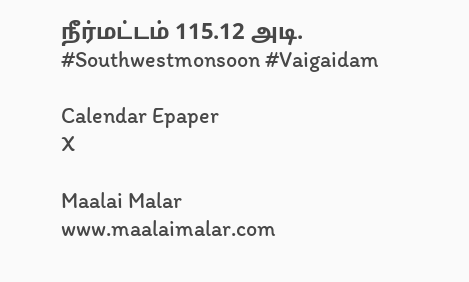நீர்மட்டம் 115.12 அடி. #Southwestmonsoon #Vaigaidam

Calendar Epaper
X

Maalai Malar
www.maalaimalar.com